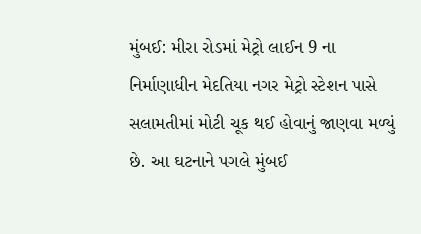મુંબઈ: મીરા રોડમાં મેટ્રો લાઈન 9 ના નિર્માણાધીન મેદતિયા નગર મેટ્રો સ્ટેશન પાસે સલામતીમાં મોટી ચૂક થઈ હોવાનું જાણવા મળ્યું છે. આ ઘટનાને પગલે મુંબઈ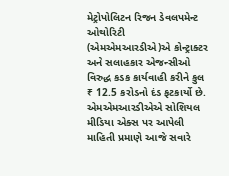મેટ્રોપોલિટન રિજન ડેવલપમેન્ટ ઓથોરિટી (એમએમઆરડીએ)એ કોન્ટ્રાક્ટર અને સલાહકાર એજન્સીઓ વિરુદ્ધ કડક કાર્યવાહી કરીને કુલ ₹ 12.5 કરોડનો દંડ ફટકાર્યો છે.
એમએમઆરડીએએ સોશિયલ મીડિયા એક્સ પર આપેલી માહિતી પ્રમાણે આજે સવારે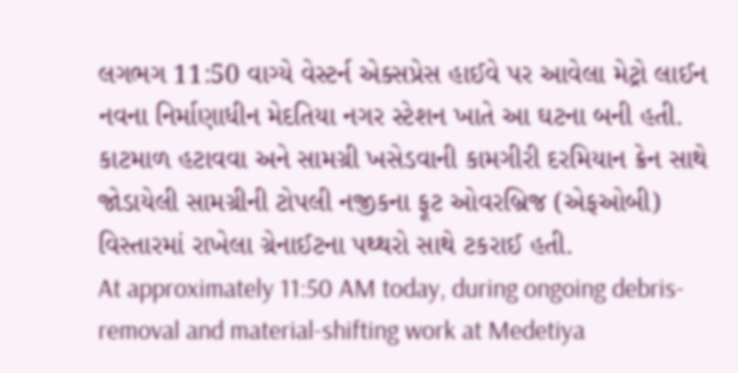લગભગ 11:50 વાગ્યે વેસ્ટર્ન એક્સપ્રેસ હાઈવે પર આવેલા મેટ્રો લાઈન નવના નિર્માણાધીન મેદતિયા નગર સ્ટેશન ખાતે આ ઘટના બની હતી. કાટમાળ હટાવવા અને સામગ્રી ખસેડવાની કામગીરી દરમિયાન ક્રેન સાથે જોડાયેલી સામગ્રીની ટોપલી નજીકના ફૂટ ઓવરબ્રિજ (એફઓબી) વિસ્તારમાં રાખેલા ગ્રેનાઈટના પથ્થરો સાથે ટકરાઈ હતી.
At approximately 11:50 AM today, during ongoing debris-removal and material-shifting work at Medetiya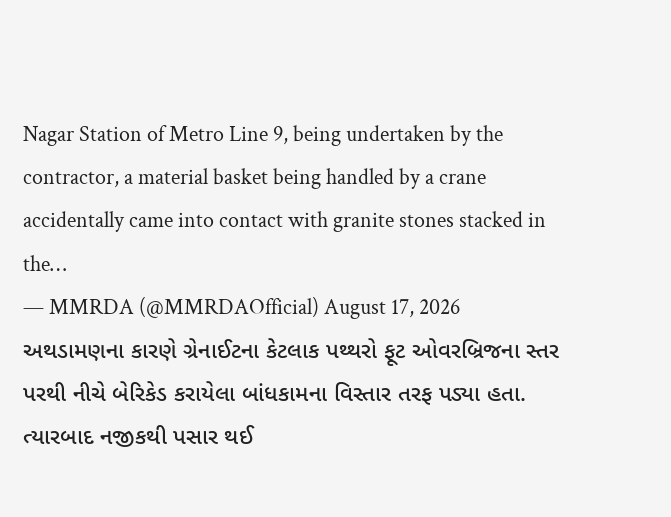Nagar Station of Metro Line 9, being undertaken by the contractor, a material basket being handled by a crane accidentally came into contact with granite stones stacked in the…
— MMRDA (@MMRDAOfficial) August 17, 2026
અથડામણના કારણે ગ્રેનાઈટના કેટલાક પથ્થરો ફૂટ ઓવરબ્રિજના સ્તર પરથી નીચે બેરિકેડ કરાયેલા બાંધકામના વિસ્તાર તરફ પડ્યા હતા. ત્યારબાદ નજીકથી પસાર થઈ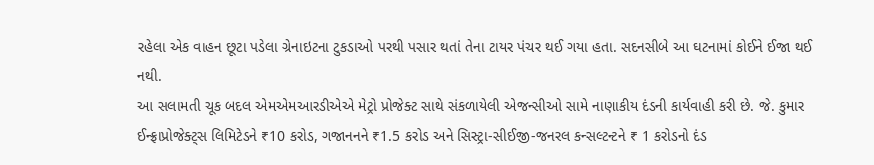રહેલા એક વાહન છૂટા પડેલા ગ્રેનાઇટના ટુકડાઓ પરથી પસાર થતાં તેના ટાયર પંચર થઈ ગયા હતા. સદનસીબે આ ઘટનામાં કોઈને ઈજા થઈ નથી.
આ સલામતી ચૂક બદલ એમએમઆરડીએએ મેટ્રો પ્રોજેક્ટ સાથે સંકળાયેલી એજન્સીઓ સામે નાણાકીય દંડની કાર્યવાહી કરી છે. જે. કુમાર ઈન્ફ્રાપ્રોજેક્ટ્સ લિમિટેડને ₹10 કરોડ, ગજાનનને ₹1.5 કરોડ અને સિસ્ટ્રા-સીઈજી-જનરલ કન્સલ્ટન્ટને ₹ 1 કરોડનો દંડ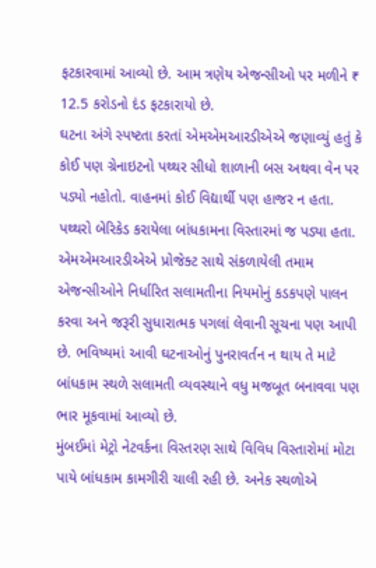ફટકારવામાં આવ્યો છે. આમ ત્રણેય એજન્સીઓ પર મળીને ₹ 12.5 કરોડનો દંડ ફટકારાયો છે.
ઘટના અંગે સ્પષ્ટતા કરતાં એમએમઆરડીએએ જણાવ્યું હતું કે કોઈ પણ ગ્રેનાઇટનો પથ્થર સીધો શાળાની બસ અથવા વેન પર પડ્યો નહોતો. વાહનમાં કોઈ વિદ્યાર્થી પણ હાજર ન હતા. પથ્થરો બેરિકેડ કરાયેલા બાંધકામના વિસ્તારમાં જ પડ્યા હતા.
એમએમઆરડીએએ પ્રોજેક્ટ સાથે સંકળાયેલી તમામ એજન્સીઓને નિર્ધારિત સલામતીના નિયમોનું કડકપણે પાલન કરવા અને જરૂરી સુધારાત્મક પગલાં લેવાની સૂચના પણ આપી છે. ભવિષ્યમાં આવી ઘટનાઓનું પુનરાવર્તન ન થાય તે માટે બાંધકામ સ્થળે સલામતી વ્યવસ્થાને વધુ મજબૂત બનાવવા પણ ભાર મૂકવામાં આવ્યો છે.
મુંબઈમાં મેટ્રો નેટવર્કના વિસ્તરણ સાથે વિવિધ વિસ્તારોમાં મોટા પાયે બાંધકામ કામગીરી ચાલી રહી છે. અનેક સ્થળોએ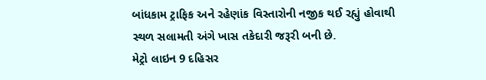બાંધકામ ટ્રાફિક અને રહેણાંક વિસ્તારોની નજીક થઈ રહ્યું હોવાથી સ્થળ સલામતી અંગે ખાસ તકેદારી જરૂરી બની છે.
મેટ્રો લાઇન 9 દહિસર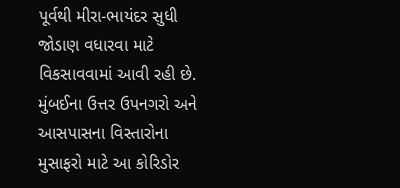પૂર્વથી મીરા-ભાયંદર સુધી જોડાણ વધારવા માટે વિકસાવવામાં આવી રહી છે. મુંબઈના ઉત્તર ઉપનગરો અને આસપાસના વિસ્તારોના મુસાફરો માટે આ કોરિડોર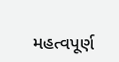મહત્વપૂર્ણ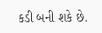કડી બની શકે છે.